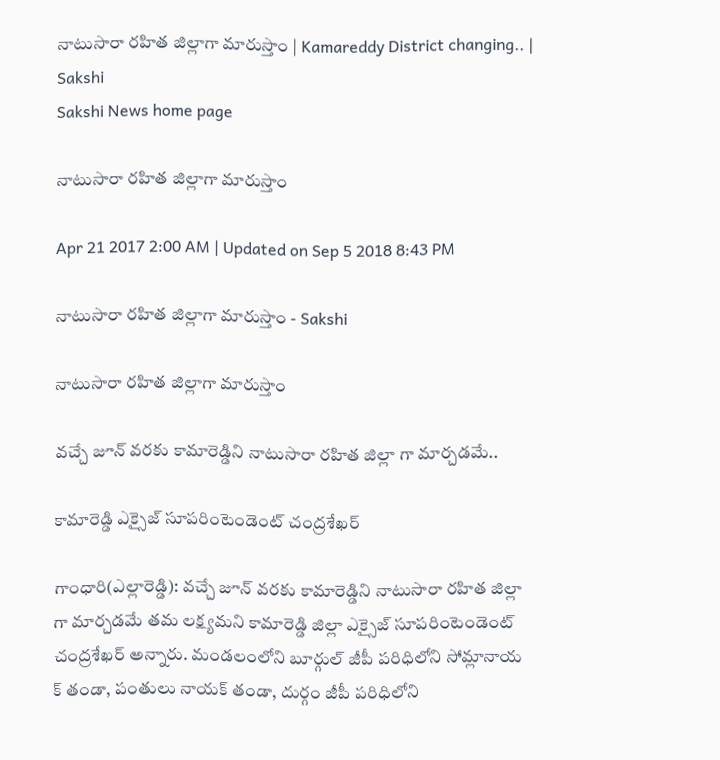నాటుసారా రహిత జిల్లాగా మారుస్తాం | Kamareddy District changing.. | Sakshi
Sakshi News home page

నాటుసారా రహిత జిల్లాగా మారుస్తాం

Apr 21 2017 2:00 AM | Updated on Sep 5 2018 8:43 PM

నాటుసారా రహిత జిల్లాగా మారుస్తాం - Sakshi

నాటుసారా రహిత జిల్లాగా మారుస్తాం

వచ్చే జూన్‌ వరకు కామారెడ్డిని నాటుసారా రహిత జిల్లా గా మార్చడమే..

కామారెడ్డి ఎక్సైజ్‌ సూపరింటెండెంట్‌ చంద్రశేఖర్‌

గాంధారి(ఎల్లారెడ్డి): వచ్చే జూన్‌ వరకు కామారెడ్డిని నాటుసారా రహిత జిల్లా గా మార్చడమే తమ లక్ష్యమని కామారెడ్డి జిల్లా ఎక్సైజ్‌ సూపరింటెండెంట్‌ చంద్రశేఖర్‌ అన్నారు. మండలంలోని బూర్గుల్‌ జీపీ పరిధిలోని సోమ్లానాయ క్‌ తండా, పంతులు నాయక్‌ తండా, దుర్గం జీపీ పరిధిలోని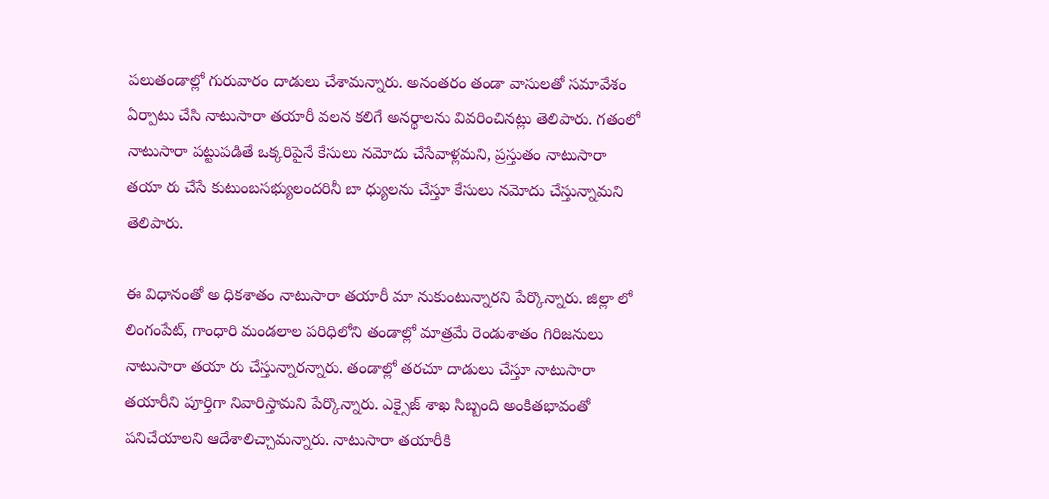పలుతండాల్లో గురువారం దాడులు చేశామన్నారు. అనంతరం తండా వాసులతో సమావేశం ఏర్పాటు చేసి నాటుసారా తయారీ వలన కలిగే అనర్థాలను వివరించినట్లు తెలిపారు. గతంలో నాటుసారా పట్టుపడితే ఒక్కరిపైనే కేసులు నమోదు చేసేవాళ్లమని, ప్రస్తుతం నాటుసారా తయా రు చేసే కుటుంబసభ్యులందరినీ బా ధ్యులను చేస్తూ కేసులు నమోదు చేస్తున్నామని తెలిపారు.

ఈ విధానంతో అ ధికశాతం నాటుసారా తయారీ మా నుకుంటున్నారని పేర్కొన్నారు. జిల్లా లో లింగంపేట్, గాంధారి మండలాల పరిధిలోని తండాల్లో మాత్రమే రెండుశాతం గిరిజనులు నాటుసారా తయా రు చేస్తున్నారన్నారు. తండాల్లో తరచూ దాడులు చేస్తూ నాటుసారా తయారీని పూర్తిగా నివారిస్తామని పేర్కొన్నారు. ఎక్సైజ్‌ శాఖ సిబ్బంది అంకితభావంతో పనిచేయాలని ఆదేశాలిచ్చామన్నారు. నాటుసారా తయారీకి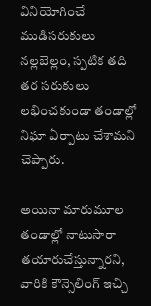వినియోగించే ముడిసరుకులు నల్లబెల్లం, స్పటిక తది తర సరుకులు లభించకుండా తండాల్లో నిఘా ఏర్పాటు చేశామని చెప్పారు.

అయినా మారుమూల తండాల్లో నాటుసారా తయారుచేస్తున్నారని, వారికి కౌన్సెలింగ్‌ ఇచ్చి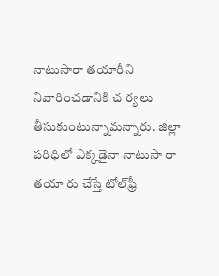నాటుసారా తయారీని నివారించడానికి చ ర్యలు తీసుకుంటున్నామన్నారు. జిల్లా పరిధిలో ఎక్కడైనా నాటుసా రా తయా రు చేస్తే టోల్‌ఫ్రీ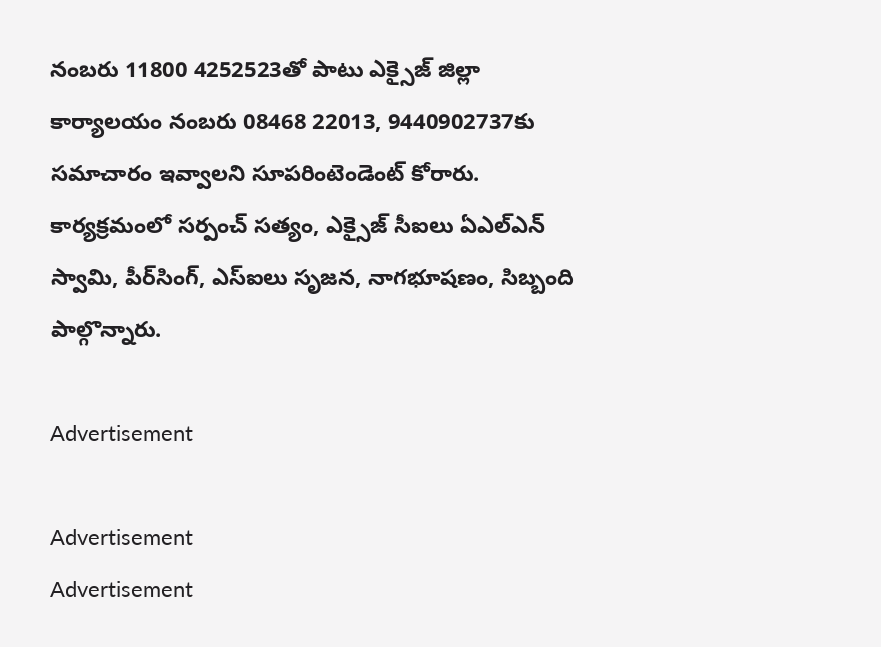నంబరు 11800 4252523తో పాటు ఎక్సైజ్‌ జిల్లా కార్యాలయం నంబరు 08468 22013, 9440902737కు సమాచారం ఇవ్వాలని సూపరింటెండెంట్‌ కోరారు. కార్యక్రమంలో సర్పంచ్‌ సత్యం, ఎక్సైజ్‌ సీఐలు ఏఎల్‌ఎన్‌ స్వామి, పీర్‌సింగ్, ఎస్‌ఐలు సృజన, నాగభూషణం, సిబ్బంది పాల్గొన్నారు.

Advertisement

Advertisement
Advertisement